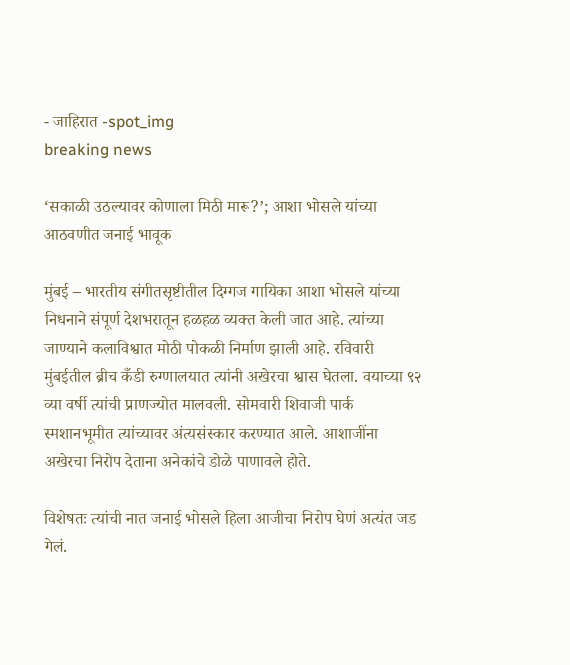- जाहिरात -spot_img
breaking news

‘सकाळी उठल्यावर कोणाला मिठी मारू?’; आशा भोसले यांच्या आठवणीत जनाई भावूक

मुंबई – भारतीय संगीतसृष्टीतील दिग्गज गायिका आशा भोसले यांच्या निधनाने संपूर्ण देशभरातून हळहळ व्यक्त केली जात आहे. त्यांच्या जाण्याने कलाविश्वात मोठी पोकळी निर्माण झाली आहे. रविवारी मुंबईतील ब्रीच कँडी रुग्णालयात त्यांनी अखेरचा श्वास घेतला. वयाच्या ९२ व्या वर्षी त्यांची प्राणज्योत मालवली. सोमवारी शिवाजी पार्क स्मशानभूमीत त्यांच्यावर अंत्यसंस्कार करण्यात आले. आशाजींना अखेरचा निरोप देताना अनेकांचे डोळे पाणावले होते.

विशेषतः त्यांची नात जनाई भोसले हिला आजीचा निरोप घेणं अत्यंत जड गेलं.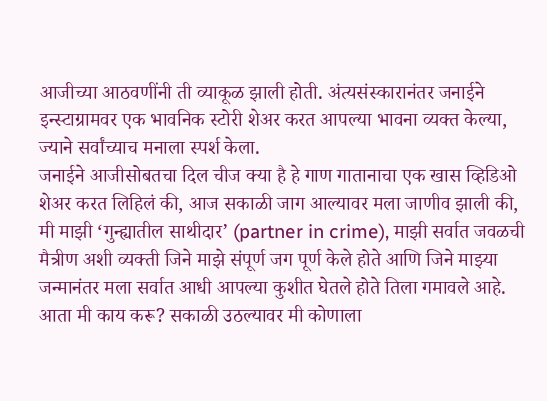आजीच्या आठवणींनी ती व्याकूळ झाली होती. अंत्यसंस्कारानंतर जनाईने इन्स्टाग्रामवर एक भावनिक स्टोरी शेअर करत आपल्या भावना व्यक्त केल्या, ज्याने सर्वांच्याच मनाला स्पर्श केला.
जनाईने आजीसोबतचा दिल चीज क्या है हे गाण गातानाचा एक खास व्हिडिओ शेअर करत लिहिलं की, आज सकाळी जाग आल्यावर मला जाणीव झाली की, मी माझी ‘गुन्ह्यातील साथीदार’ (partner in crime), माझी सर्वात जवळची मैत्रीण अशी व्यक्ती जिने माझे संपूर्ण जग पूर्ण केले होते आणि जिने माझ्या जन्मानंतर मला सर्वात आधी आपल्या कुशीत घेतले होते तिला गमावले आहे. आता मी काय करू? सकाळी उठल्यावर मी कोणाला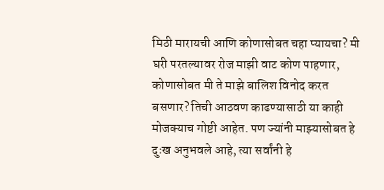मिठी मारायची आणि कोणासोबत चहा प्यायचा? मी घरी परतल्यावर रोज माझी वाट कोण पाहणार, कोणासोबत मी ते माझे बालिश विनोद करत बसणार? तिची आठवण काढण्यासाठी या काही मोजक्याच गोष्टी आहेत. पण ज्यांनी माझ्यासोबत हे दुःख अनुभवले आहे, त्या सर्वांनी हे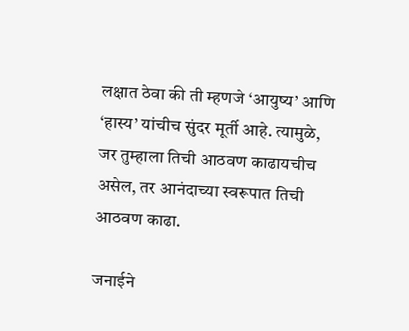लक्षात ठेवा की ती म्हणजे ‘आयुष्य’ आणि ‘हास्य’ यांचीच सुंदर मूर्ती आहे. त्यामुळे, जर तुम्हाला तिची आठवण काढायचीच असेल, तर आनंदाच्या स्वरूपात तिची आठवण काढा.

जनाईने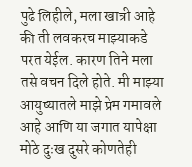पुढे लिहीले, मला खात्री आहे की ती लवकरच माझ्याकडे परत येईल. कारण तिने मला तसे वचन दिले होते. मी माझ्या आयुष्यातले माझे प्रेम गमावले आहे आणि या जगात यापेक्षा मोठे दुःख दुसरे कोणतेही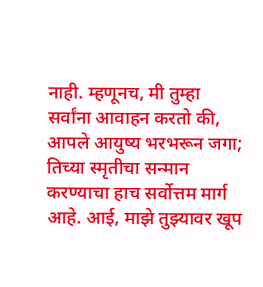नाही. म्हणूनच, मी तुम्हा सर्वांना आवाहन करतो की, आपले आयुष्य भरभरून जगा; तिच्या स्मृतीचा सन्मान करण्याचा हाच सर्वोत्तम मार्ग आहे. आई, माझे तुझ्यावर खूप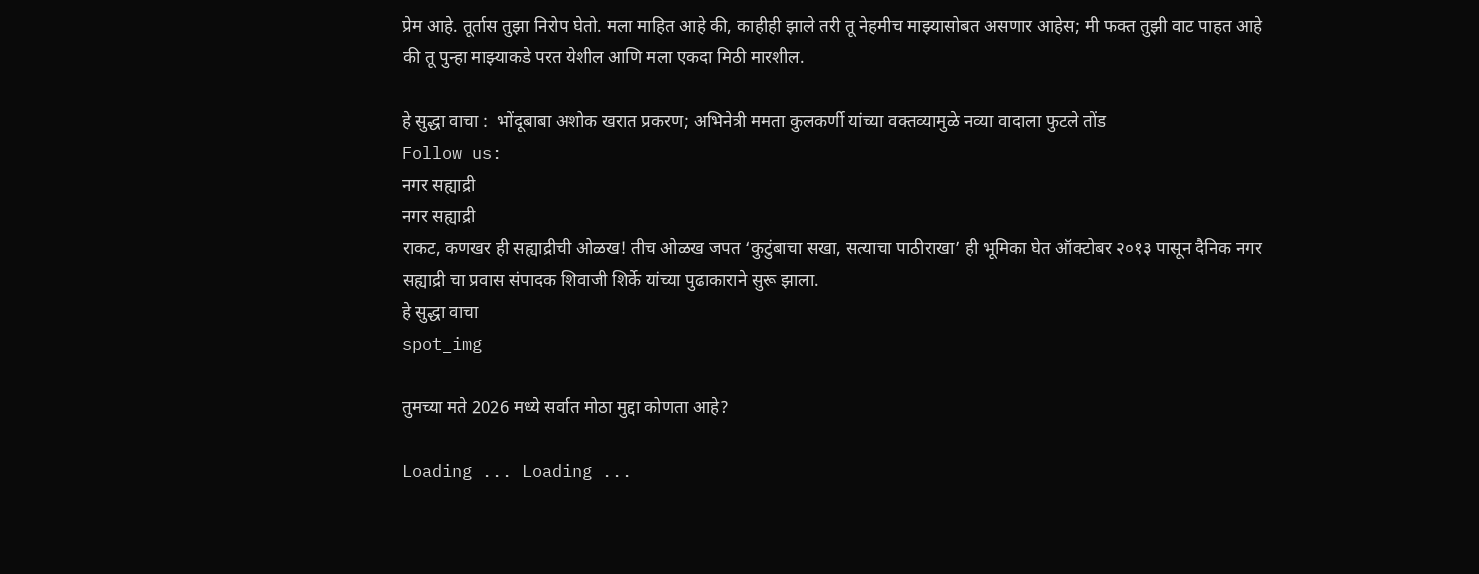प्रेम आहे. तूर्तास तुझा निरोप घेतो. मला माहित आहे की, काहीही झाले तरी तू नेहमीच माझ्यासोबत असणार आहेस; मी फक्त तुझी वाट पाहत आहे की तू पुन्हा माझ्याकडे परत येशील आणि मला एकदा मिठी मारशील.

हे सुद्धा वाचा :  भोंदूबाबा अशोक खरात प्रकरण; अभिनेत्री ममता कुलकर्णी यांच्या वक्तव्यामुळे नव्या वादाला फुटले तोंड
Follow us:
नगर सह्याद्री
नगर सह्याद्री
राकट, कणखर ही सह्याद्रीची ओळख! तीच ओळख जपत ‘कुटुंबाचा सखा, सत्याचा पाठीराखा’ ही भूमिका घेत ऑक्टोबर २०१३ पासून दैनिक नगर सह्याद्री चा प्रवास संपादक शिवाजी शिर्के यांच्या पुढाकाराने सुरू झाला.
हे सुद्धा वाचा
spot_img

तुमच्या मते 2026 मध्ये सर्वात मोठा मुद्दा कोणता आहे?

Loading ... Loading ...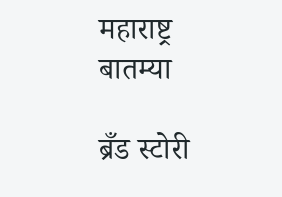महाराष्ट्र बातम्या

ब्रँड स्टोरी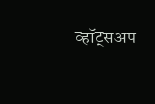व्हॉट्सअप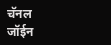चॅनल जॉईन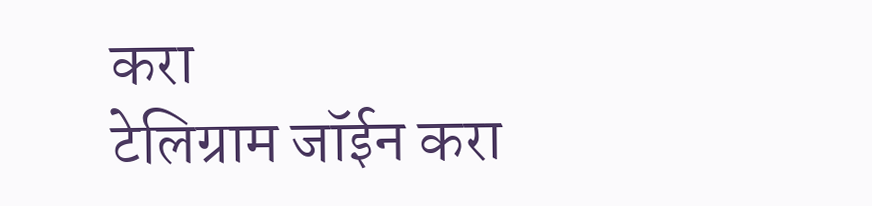करा
टेलिग्राम जॉईन करा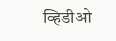व्हिडीओ